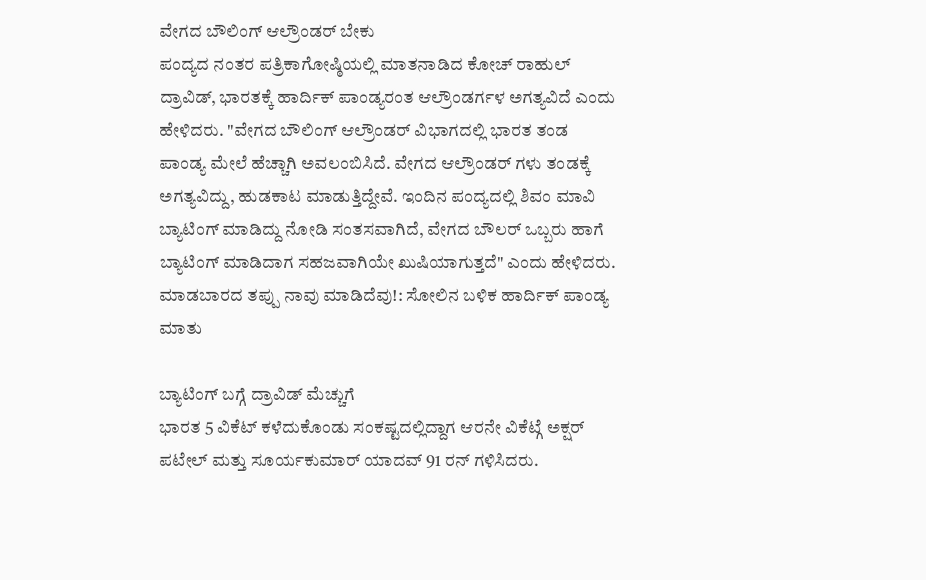ವೇಗದ ಬೌಲಿಂಗ್ ಆಲ್ರೌಂಡರ್ ಬೇಕು
ಪಂದ್ಯದ ನಂತರ ಪತ್ರಿಕಾಗೋಷ್ಠಿಯಲ್ಲಿ ಮಾತನಾಡಿದ ಕೋಚ್ ರಾಹುಲ್ ದ್ರಾವಿಡ್, ಭಾರತಕ್ಕೆ ಹಾರ್ದಿಕ್ ಪಾಂಡ್ಯರಂತ ಆಲ್ರೌಂಡರ್ಗಳ ಅಗತ್ಯವಿದೆ ಎಂದು ಹೇಳಿದರು. "ವೇಗದ ಬೌಲಿಂಗ್ ಆಲ್ರೌಂಡರ್ ವಿಭಾಗದಲ್ಲಿ ಭಾರತ ತಂಡ ಪಾಂಡ್ಯ ಮೇಲೆ ಹೆಚ್ಚಾಗಿ ಅವಲಂಬಿಸಿದೆ. ವೇಗದ ಆಲ್ರೌಂಡರ್ ಗಳು ತಂಡಕ್ಕೆ ಅಗತ್ಯವಿದ್ದು, ಹುಡಕಾಟ ಮಾಡುತ್ತಿದ್ದೇವೆ. ಇಂದಿನ ಪಂದ್ಯದಲ್ಲಿ ಶಿವಂ ಮಾವಿ ಬ್ಯಾಟಿಂಗ್ ಮಾಡಿದ್ದು ನೋಡಿ ಸಂತಸವಾಗಿದೆ, ವೇಗದ ಬೌಲರ್ ಒಬ್ಬರು ಹಾಗೆ ಬ್ಯಾಟಿಂಗ್ ಮಾಡಿದಾಗ ಸಹಜವಾಗಿಯೇ ಖುಷಿಯಾಗುತ್ತದೆ" ಎಂದು ಹೇಳಿದರು.
ಮಾಡಬಾರದ ತಪ್ಪು ನಾವು ಮಾಡಿದೆವು!: ಸೋಲಿನ ಬಳಿಕ ಹಾರ್ದಿಕ್ ಪಾಂಡ್ಯ ಮಾತು

ಬ್ಯಾಟಿಂಗ್ ಬಗ್ಗೆ ದ್ರಾವಿಡ್ ಮೆಚ್ಚುಗೆ
ಭಾರತ 5 ವಿಕೆಟ್ ಕಳೆದುಕೊಂಡು ಸಂಕಷ್ಟದಲ್ಲಿದ್ದಾಗ ಆರನೇ ವಿಕೆಟ್ಗೆ ಅಕ್ಷರ್ ಪಟೇಲ್ ಮತ್ತು ಸೂರ್ಯಕುಮಾರ್ ಯಾದವ್ 91 ರನ್ ಗಳಿಸಿದರು.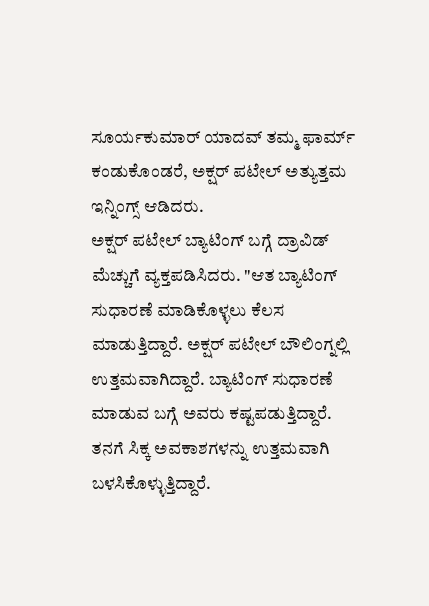ಸೂರ್ಯಕುಮಾರ್ ಯಾದವ್ ತಮ್ಮ ಫಾರ್ಮ್ ಕಂಡುಕೊಂಡರೆ, ಅಕ್ಷರ್ ಪಟೇಲ್ ಅತ್ಯುತ್ತಮ ಇನ್ನಿಂಗ್ಸ್ ಆಡಿದರು.
ಅಕ್ಷರ್ ಪಟೇಲ್ ಬ್ಯಾಟಿಂಗ್ ಬಗ್ಗೆ ದ್ರಾವಿಡ್ ಮೆಚ್ಚುಗೆ ವ್ಯಕ್ತಪಡಿಸಿದರು. "ಆತ ಬ್ಯಾಟಿಂಗ್ ಸುಧಾರಣೆ ಮಾಡಿಕೊಳ್ಳಲು ಕೆಲಸ ಮಾಡುತ್ತಿದ್ದಾರೆ. ಅಕ್ಷರ್ ಪಟೇಲ್ ಬೌಲಿಂಗ್ನಲ್ಲಿ ಉತ್ತಮವಾಗಿದ್ದಾರೆ. ಬ್ಯಾಟಿಂಗ್ ಸುಧಾರಣೆ ಮಾಡುವ ಬಗ್ಗೆ ಅವರು ಕಷ್ಟಪಡುತ್ತಿದ್ದಾರೆ. ತನಗೆ ಸಿಕ್ಕ ಅವಕಾಶಗಳನ್ನು ಉತ್ತಮವಾಗಿ ಬಳಸಿಕೊಳ್ಳುತ್ತಿದ್ದಾರೆ.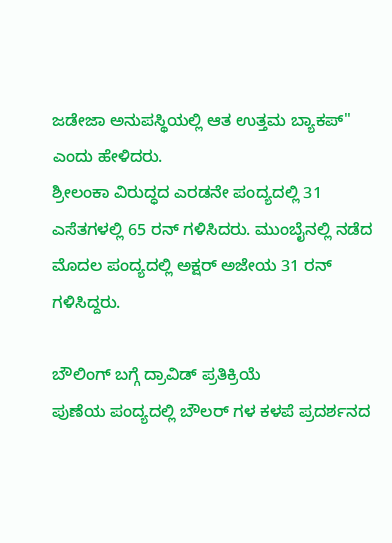ಜಡೇಜಾ ಅನುಪಸ್ಥಿಯಲ್ಲಿ ಆತ ಉತ್ತಮ ಬ್ಯಾಕಪ್" ಎಂದು ಹೇಳಿದರು.
ಶ್ರೀಲಂಕಾ ವಿರುದ್ಧದ ಎರಡನೇ ಪಂದ್ಯದಲ್ಲಿ 31 ಎಸೆತಗಳಲ್ಲಿ 65 ರನ್ ಗಳಿಸಿದರು. ಮುಂಬೈನಲ್ಲಿ ನಡೆದ ಮೊದಲ ಪಂದ್ಯದಲ್ಲಿ ಅಕ್ಷರ್ ಅಜೇಯ 31 ರನ್ ಗಳಿಸಿದ್ದರು.

ಬೌಲಿಂಗ್ ಬಗ್ಗೆ ದ್ರಾವಿಡ್ ಪ್ರತಿಕ್ರಿಯೆ
ಪುಣೆಯ ಪಂದ್ಯದಲ್ಲಿ ಬೌಲರ್ ಗಳ ಕಳಪೆ ಪ್ರದರ್ಶನದ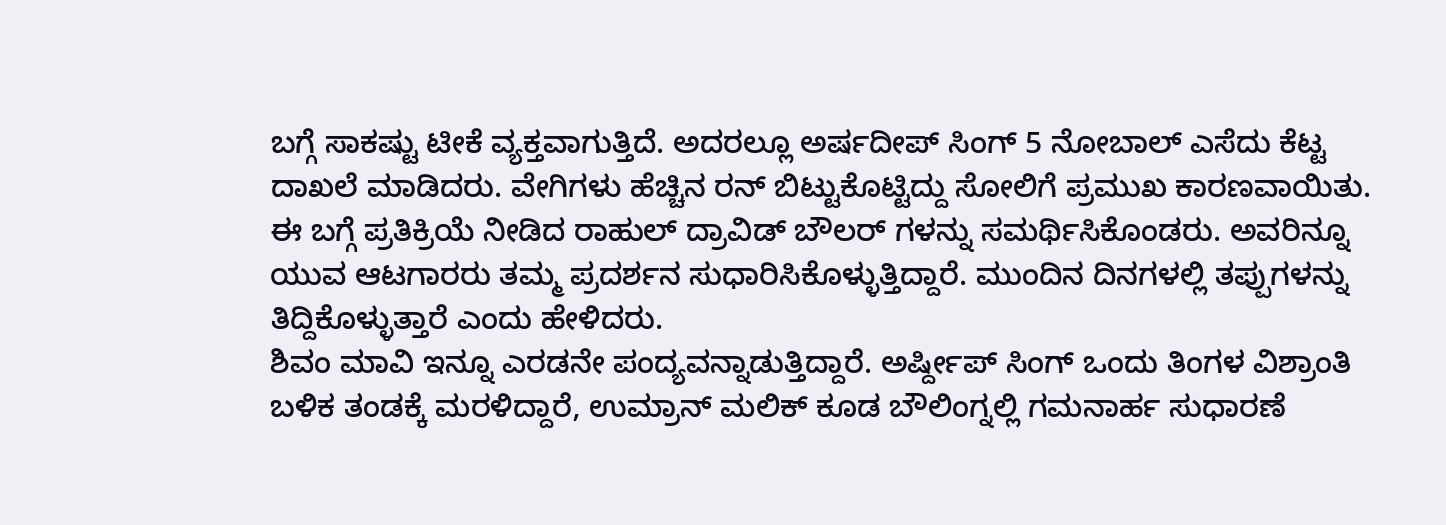ಬಗ್ಗೆ ಸಾಕಷ್ಟು ಟೀಕೆ ವ್ಯಕ್ತವಾಗುತ್ತಿದೆ. ಅದರಲ್ಲೂ ಅರ್ಷದೀಪ್ ಸಿಂಗ್ 5 ನೋಬಾಲ್ ಎಸೆದು ಕೆಟ್ಟ ದಾಖಲೆ ಮಾಡಿದರು. ವೇಗಿಗಳು ಹೆಚ್ಚಿನ ರನ್ ಬಿಟ್ಟುಕೊಟ್ಟಿದ್ದು ಸೋಲಿಗೆ ಪ್ರಮುಖ ಕಾರಣವಾಯಿತು.
ಈ ಬಗ್ಗೆ ಪ್ರತಿಕ್ರಿಯೆ ನೀಡಿದ ರಾಹುಲ್ ದ್ರಾವಿಡ್ ಬೌಲರ್ ಗಳನ್ನು ಸಮರ್ಥಿಸಿಕೊಂಡರು. ಅವರಿನ್ನೂ ಯುವ ಆಟಗಾರರು ತಮ್ಮ ಪ್ರದರ್ಶನ ಸುಧಾರಿಸಿಕೊಳ್ಳುತ್ತಿದ್ದಾರೆ. ಮುಂದಿನ ದಿನಗಳಲ್ಲಿ ತಪ್ಪುಗಳನ್ನು ತಿದ್ದಿಕೊಳ್ಳುತ್ತಾರೆ ಎಂದು ಹೇಳಿದರು.
ಶಿವಂ ಮಾವಿ ಇನ್ನೂ ಎರಡನೇ ಪಂದ್ಯವನ್ನಾಡುತ್ತಿದ್ದಾರೆ. ಅರ್ಷ್ದೀಪ್ ಸಿಂಗ್ ಒಂದು ತಿಂಗಳ ವಿಶ್ರಾಂತಿ ಬಳಿಕ ತಂಡಕ್ಕೆ ಮರಳಿದ್ದಾರೆ, ಉಮ್ರಾನ್ ಮಲಿಕ್ ಕೂಡ ಬೌಲಿಂಗ್ನಲ್ಲಿ ಗಮನಾರ್ಹ ಸುಧಾರಣೆ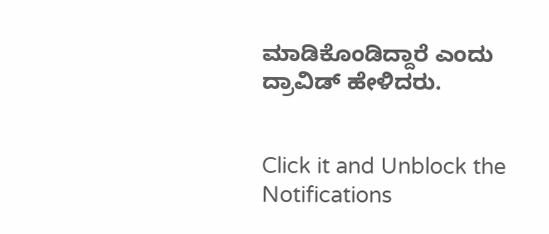ಮಾಡಿಕೊಂಡಿದ್ದಾರೆ ಎಂದು ದ್ರಾವಿಡ್ ಹೇಳಿದರು.


Click it and Unblock the Notifications